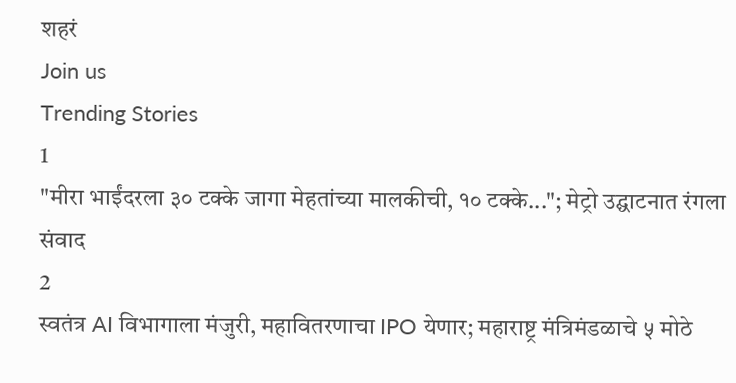शहरं
Join us
Trending Stories
1
"मीरा भाईंदरला ३० टक्के जागा मेहतांच्या मालकीची, १० टक्के..."; मेट्रो उद्घाटनात रंगला संवाद
2
स्वतंत्र AI विभागाला मंजुरी, महावितरणाचा IPO येणार; महाराष्ट्र मंत्रिमंडळाचे ५ मोठे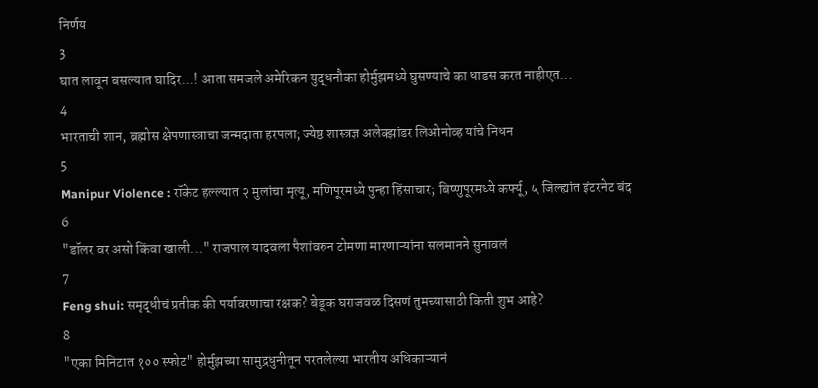निर्णय
3
घात लावून बसल्यात घादिर...! आता समजले अमेरिकन युद्धनौका होर्मुझमध्ये घुसण्याचे का धाडस करत नाहीएत...
4
भारताची शान, ब्रह्मोस क्षेपणास्त्राचा जन्मदाता हरपला; ज्येष्ठ शास्त्रज्ञ अलेक्झांडर लिओनोव्ह यांचे निधन
5
Manipur Violence : रॉकेट हल्ल्यात २ मुलांचा मृत्यू, मणिपूरमध्ये पुन्हा हिंसाचार; बिष्णुपूरमध्ये कर्फ्यू, ५ जिल्ह्यांत इंटरनेट बंद
6
"डॉलर वर असो किंवा खाली..." राजपाल यादवला पैशांवरुन टोमणा मारणाऱ्यांना सलमानने सुनावलं
7
Feng shui: समृद्धीचं प्रतीक की पर्यावरणाचा रक्षक? बेडूक घराजवळ दिसणं तुमच्यासाठी किती शुभ आहे?
8
"एका मिनिटात १०० स्फोट" होर्मुझच्या सामुद्रधुनीतून परतलेल्या भारतीय अधिकाऱ्यानं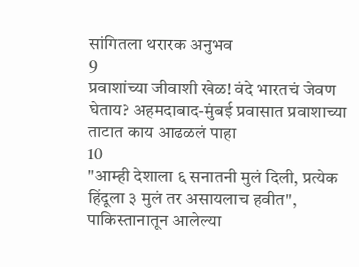सांगितला थरारक अनुभव
9
प्रवाशांच्या जीवाशी खेळ! वंदे भारतचं जेवण घेताय? अहमदाबाद-मुंबई प्रवासात प्रवाशाच्या ताटात काय आढळलं पाहा
10
"आम्ही देशाला ६ सनातनी मुलं दिली, प्रत्येक हिंदूला ३ मुलं तर असायलाच हवीत", पाकिस्तानातून आलेल्या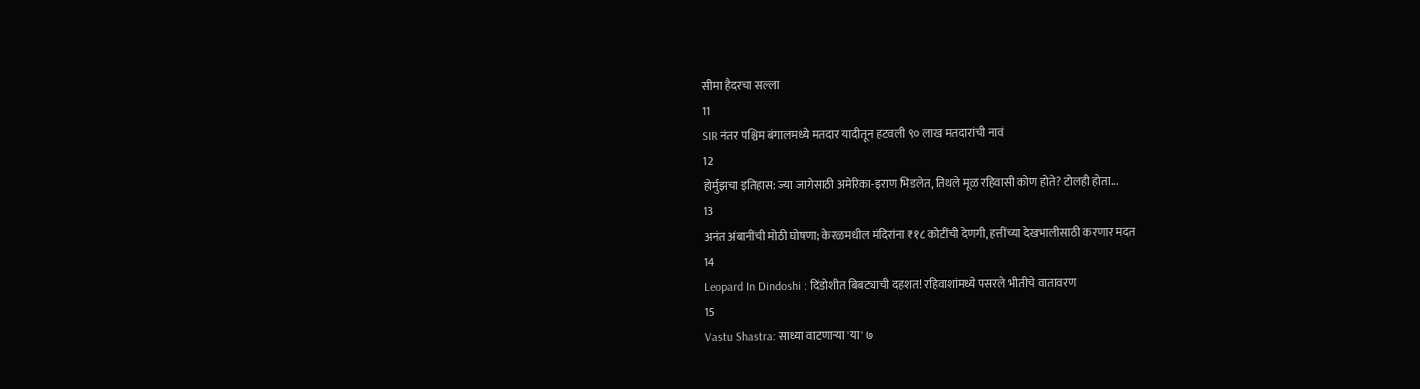सीमा हैदरचा सल्ला
11
SIR नंतर पश्चिम बंगालमध्ये मतदार यादीतून हटवली ९० लाख मतदारांची नावं
12
होर्मुझचा इतिहास: ज्या जागेसाठी अमेरिका-इराण भिडलेत, तिथले मूळ रहिवासी कोण होते? टोलही होता...
13
अनंत अंबानींची मोठी घोषणा; केरळमधील मंदिरांना ₹१८ कोटींची देणगी, हत्तींच्या देखभालीसाठी करणार मदत
14
Leopard In Dindoshi : दिंडोशीत बिबट्याची दहशत! रहिवाशांमध्ये पसरले भीतीचे वातावरण
15
Vastu Shastra: साध्या वाटणाऱ्या 'या' ७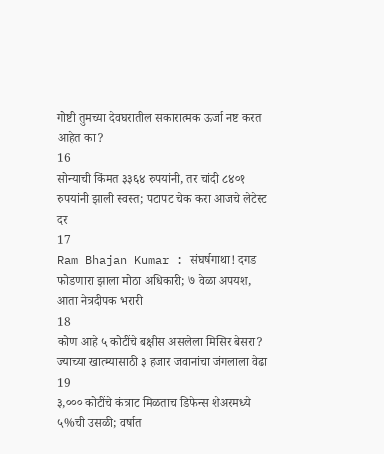गोष्टी तुमच्या देवघरातील सकारात्मक ऊर्जा नष्ट करत आहेत का?
16
सोन्याची किंमत ३३६४ रुपयांनी, तर चांदी ८४०१ रुपयांनी झाली स्वस्त; पटापट चेक करा आजचे लेटेस्ट दर
17
Ram Bhajan Kumar : संघर्षगाथा! दगड फोडणारा झाला मोठा अधिकारी; ७ वेळा अपयश, आता नेत्रदीपक भरारी
18
कोण आहे ५ कोटींचे बक्षीस असलेला मिसिर बेसरा? ज्याच्या खात्म्यासाठी ३ हजार जवानांचा जंगलाला वेढा
19
३,००० कोटींचे कंत्राट मिळताच डिफेन्स शेअरमध्ये ५%ची उसळी; वर्षात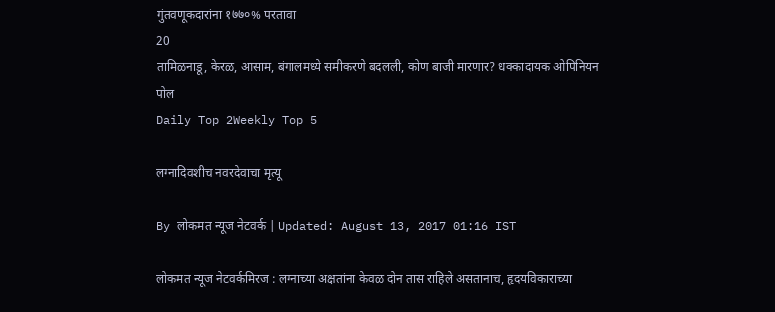गुंतवणूकदारांना १७७०% परतावा
20
तामिळनाडू, केरळ, आसाम, बंगालमध्ये समीकरणे बदलली, कोण बाजी मारणार? धक्कादायक ओपिनियन पोल
Daily Top 2Weekly Top 5

लग्नादिवशीच नवरदेवाचा मृत्यू

By लोकमत न्यूज नेटवर्क | Updated: August 13, 2017 01:16 IST

लोकमत न्यूज नेटवर्कमिरज : लग्नाच्या अक्षतांना केवळ दोन तास राहिले असतानाच, हृदयविकाराच्या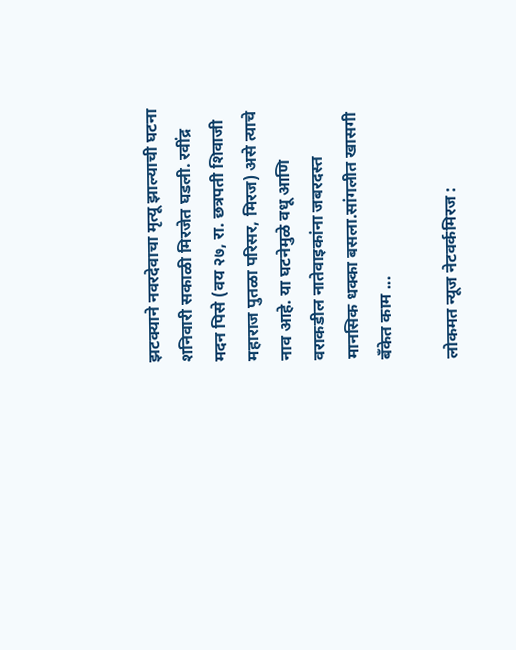झटक्याने नवरदेवाचा मृत्यू झाल्याची घटना शनिवारी सकाळी मिरजेत घडली. रवींद्र मदन पिसे (वय २७, रा. छत्रपती शिवाजी महाराज पुतळा परिसर, मिरज) असे त्याचे नाव आहे. या घटनेमुळे वधू आणि वराकडील नातेवाइकांना जबरदस्त मानसिक धक्का बसला.सांगलीत खासगी बँकेत काम ...

लोकमत न्यूज नेटवर्कमिरज :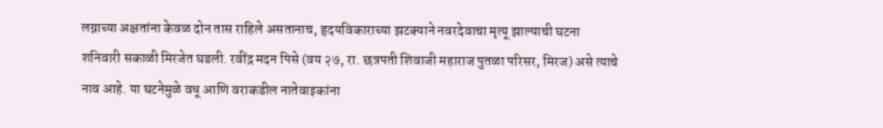लग्नाच्या अक्षतांना केवळ दोन तास राहिले असतानाच, हृदयविकाराच्या झटक्याने नवरदेवाचा मृत्यू झाल्याची घटना शनिवारी सकाळी मिरजेत घडली. रवींद्र मदन पिसे (वय २७, रा. छत्रपती शिवाजी महाराज पुतळा परिसर, मिरज) असे त्याचे नाव आहे. या घटनेमुळे वधू आणि वराकडील नातेवाइकांना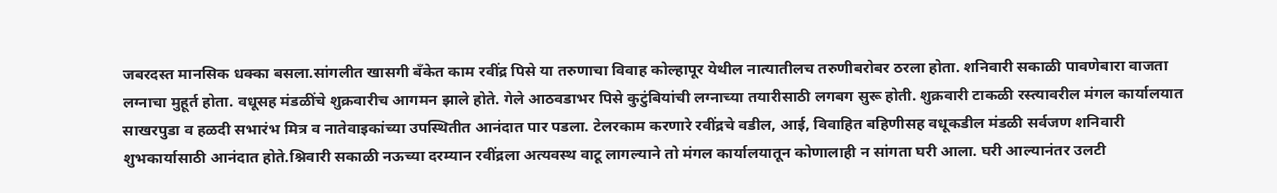जबरदस्त मानसिक धक्का बसला.सांगलीत खासगी बँकेत काम रवींद्र पिसे या तरुणाचा विवाह कोल्हापूर येथील नात्यातीलच तरुणीबरोबर ठरला होता. शनिवारी सकाळी पावणेबारा वाजता लग्नाचा मुहूर्त होता. वधूसह मंडळींचे शुक्रवारीच आगमन झाले होते. गेले आठवडाभर पिसे कुटुंबियांची लग्नाच्या तयारीसाठी लगबग सुरू होती. शुक्रवारी टाकळी रस्त्यावरील मंगल कार्यालयात साखरपुडा व हळदी सभारंभ मित्र व नातेवाइकांच्या उपस्थितीत आनंदात पार पडला. टेलरकाम करणारे रवींद्रचे वडील, आई, विवाहित बहिणीसह वधूकडील मंडळी सर्वजण शनिवारी शुभकार्यासाठी आनंदात होते.श्निवारी सकाळी नऊच्या दरम्यान रवींद्रला अत्यवस्थ वाटू लागल्याने तो मंगल कार्यालयातून कोणालाही न सांगता घरी आला. घरी आल्यानंतर उलटी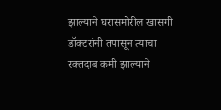झाल्याने घरासमोरील खासगी डॉक्टरांनी तपासून त्याचा रक्तदाब कमी झाल्याने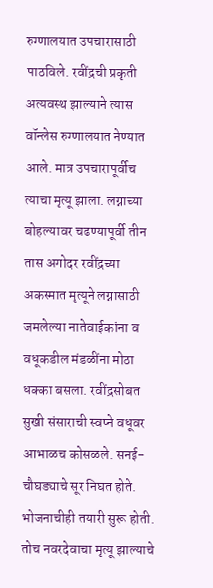रुग्णालयात उपचारासाठी पाठविले. रवींद्रची प्रकृती अत्यवस्थ झाल्याने त्यास वॉन्लेस रुग्णालयात नेण्यात आले. मात्र उपचारापूर्वीच त्याचा मृत्यू झाला. लग्नाच्या बोहल्यावर चढण्यापूर्वी तीन तास अगोदर रवींद्रच्या अकस्मात मृत्यूने लग्नासाठी जमलेल्या नातेवाईकांना व वधूकडील मंडळींना मोठा धक्का बसला. रवींद्रसोबत सुखी संसाराची स्वप्ने वधूवर आभाळच कोसळले. सनई-चौघड्याचे सूर निघत होते. भोजनाचीही तयारी सुरू होती. तोच नवरदेवाचा मृत्यू झाल्याचे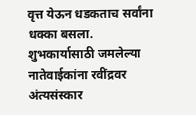वृत्त येऊन धडकताच सर्वांना धक्का बसला. शुभकार्यासाठी जमलेल्या नातेवाईकांना रवींद्रवर अंत्यसंस्कार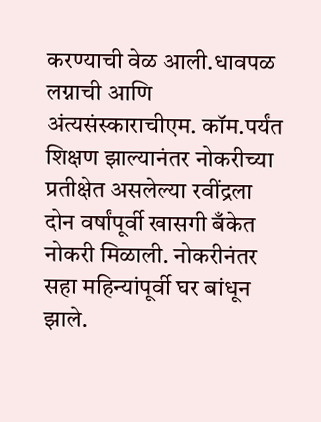करण्याची वेळ आली.धावपळ लग्नाची आणि अंत्यसंस्काराचीएम. कॉम.पर्यंत शिक्षण झाल्यानंतर नोकरीच्या प्रतीक्षेत असलेल्या रवींद्रला दोन वर्षांपूर्वी खासगी बँकेत नोकरी मिळाली. नोकरीनंतर सहा महिन्यांपूर्वी घर बांधून झाले.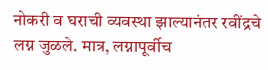नोकरी व घराची व्यवस्था झाल्यानंतर रवींद्रचे लग्न जुळले. मात्र, लग्नापूर्वीच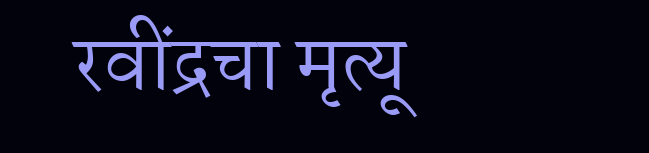रवींद्रचा मृत्यू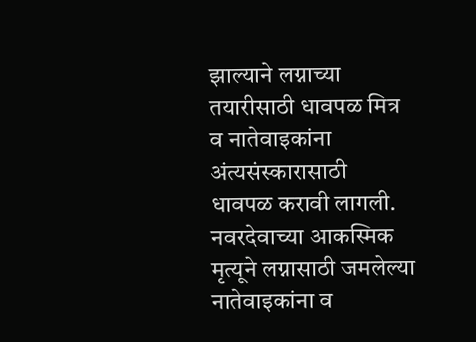झाल्याने लग्नाच्या तयारीसाठी धावपळ मित्र व नातेवाइकांना अंत्यसंस्कारासाठी धावपळ करावी लागली. नवरदेवाच्या आकस्मिक मृत्यूने लग्नासाठी जमलेल्या नातेवाइकांना व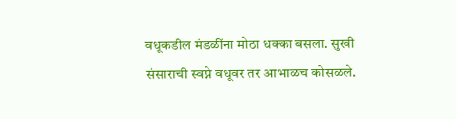वधूकडील मंडळींना मोठा धक्का बसला. सुखी संसाराची स्वप्ने वधूवर तर आभाळच कोसळले.